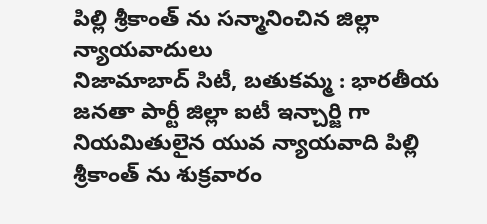పిల్లి శ్రీకాంత్ ను సన్మానించిన జిల్లా న్యాయవాదులు
నిజామాబాద్ సిటీ, బతుకమ్మ : భారతీయ జనతా పార్టీ జిల్లా ఐటీ ఇన్చార్జి గా నియమితులైన యువ న్యాయవాది పిల్లి శ్రీకాంత్ ను శుక్రవారం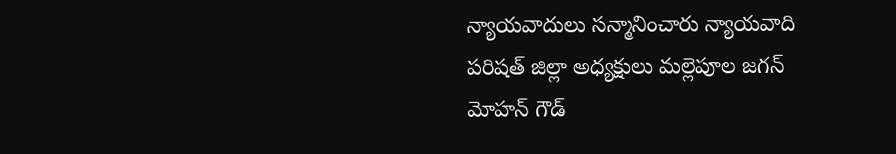న్యాయవాదులు సన్మానించారు న్యాయవాది పరిషత్ జిల్లా అధ్యక్షులు మల్లెపూల జగన్ మోహన్ గౌడ్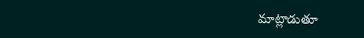మాట్లాడుతూ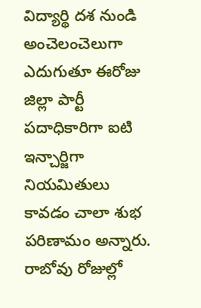విద్యార్థి దశ నుండి అంచెలంచెలుగా ఎదుగుతూ ఈరోజు జిల్లా పార్టీ పదాధికారిగా ఐటి ఇన్చార్జిగా నియమితులు కావడం చాలా శుభ పరిణామం అన్నారు. రాబోవు రోజుల్లో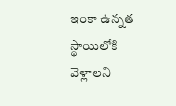ఇంకా ఉన్నత స్థాయిలోకి వెళ్లాలని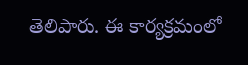తెలిపారు. ఈ కార్యక్రమంలో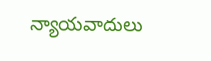న్యాయవాదులు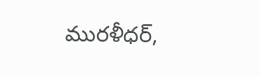మురళీధర్,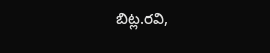బిట్ల.రవి,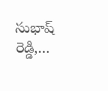సుభాష్ రెడ్డి,...